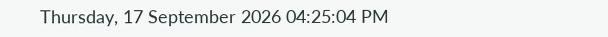Thursday, 17 September 2026 04:25:04 PM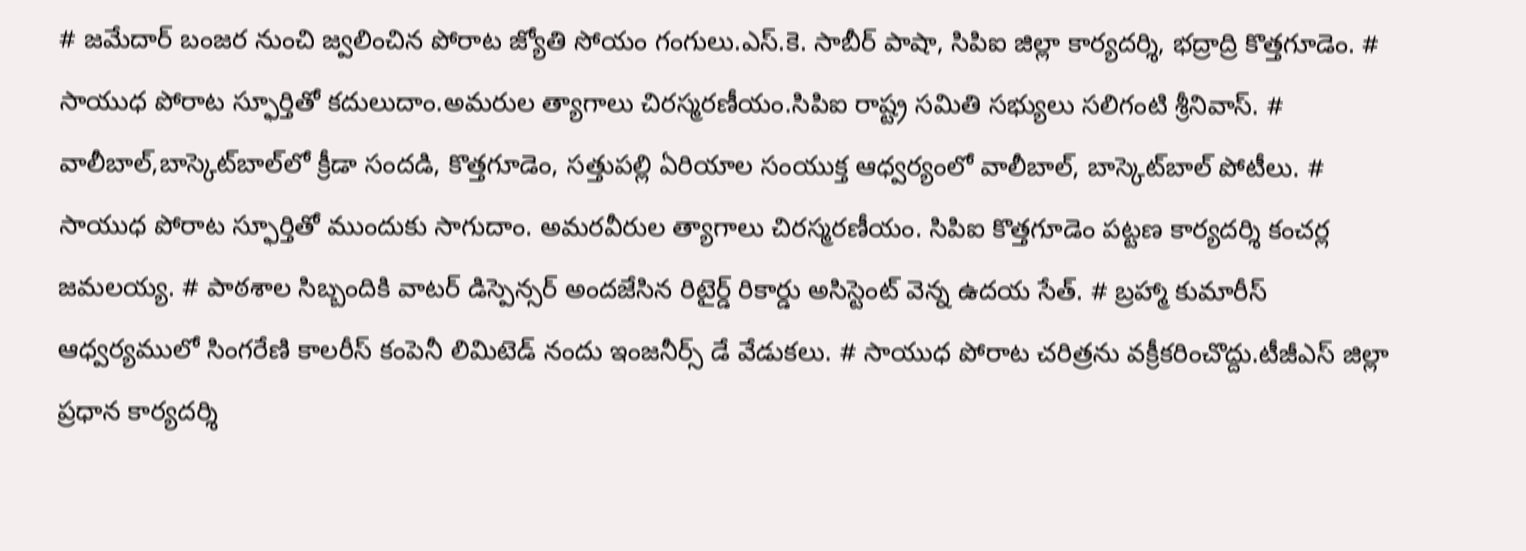# జమేదార్ బంజర నుంచి జ్వలించిన పోరాట జ్యోతి సోయం గంగులు.ఎస్.కె. సాబీర్ పాషా, సిపిఐ జిల్లా కార్యదర్శి, భద్రాద్రి కొత్తగూడెం. # సాయుధ పోరాట స్ఫూర్తితో కదులుదాం.అమరుల త్యాగాలు చిరస్మరణీయం.సిపిఐ రాష్ట్ర సమితి సభ్యులు సలిగంటి శ్రీనివాస్. # వాలీబాల్‌,బాస్కెట్‌బాల్‌లో క్రీడా సందడి, కొత్తగూడెం, సత్తుపల్లి ఏరియాల సంయుక్త ఆధ్వర్యంలో వాలీబాల్, బాస్కెట్‌బాల్ పోటీలు. # సాయుధ పోరాట స్ఫూర్తితో ముందుకు సాగుదాం. అమరవీరుల త్యాగాలు చిరస్మరణీయం. సిపిఐ కొత్తగూడెం పట్టణ కార్యదర్శి కంచర్ల జమలయ్య. # పాఠశాల సిబ్బందికి వాటర్ డిస్పెన్సర్ అందజేసిన రిటైర్డ్ రికార్డు అసిస్టెంట్ వెన్న ఉదయ సేత్. # బ్రహ్మా కుమారీస్ ఆధ్వర్యములో సింగరేణి కాలరీస్ కంపెనీ లిమిటెడ్ నందు ఇంజనీర్స్ డే వేడుకలు. # సాయుధ పోరాట చరిత్రను వక్రీకరించొద్దు.టీజీఎస్ జిల్లా ప్రధాన కార్యదర్శి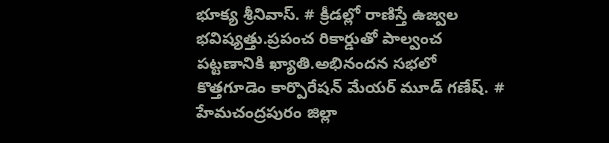భూక్య శ్రీనివాస్. # క్రీడల్లో రాణిస్తే ఉజ్వల భవిష్యత్తు.ప్రపంచ రికార్డుతో పాల్వంచ పట్టణానికి ఖ్యాతి.అభినందన సభలో కొత్తగూడెం కార్పొరేషన్ మేయర్ మూడ్ గణేష్. # హేమచంద్రపురం జిల్లా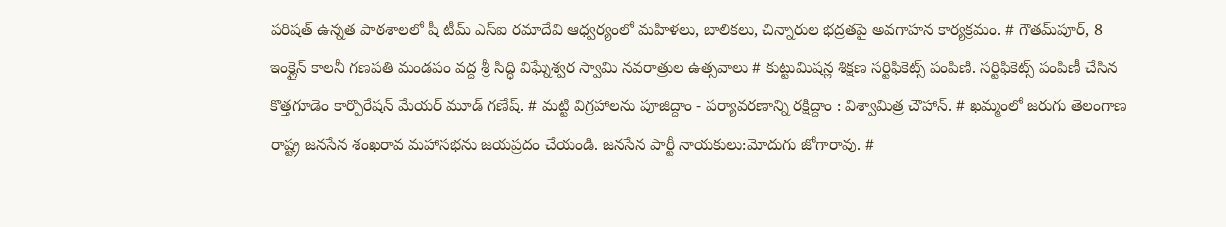పరిషత్ ఉన్నత పాఠశాలలో షీ టీమ్‌ ఎస్‌ఐ రమాదేవి ఆధ్వర్యంలో మహిళలు, బాలికలు, చిన్నారుల భద్రతపై అవగాహన కార్యక్రమం. # గౌతమ్‌పూర్, 8 ఇంక్లైన్ కాలనీ గణపతి మండపం వద్ద శ్రీ సిద్ధి విఘ్నేశ్వర స్వామి నవరాత్రుల ఉత్సవాలు # కుట్టుమిషన్ల శిక్షణ సర్టిఫికెట్స్ పంపిణి. సర్టిఫికెట్స్ పంపిణీ చేసిన కొత్తగూడెం కార్పొరేషన్ మేయర్ మూడ్ గణేష్. # మట్టి విగ్రహాలను పూజిద్దాం - పర్యావరణాన్ని రక్షిద్దాం : విశ్వామిత్ర చౌహాన్. # ఖమ్మంలో జరుగు తెలంగాణ రాష్ట్ర జనసేన శంఖరావ మహాసభను జయప్రదం చేయండి. జనసేన పార్టీ నాయకులు:మోదుగు జోగారావు. #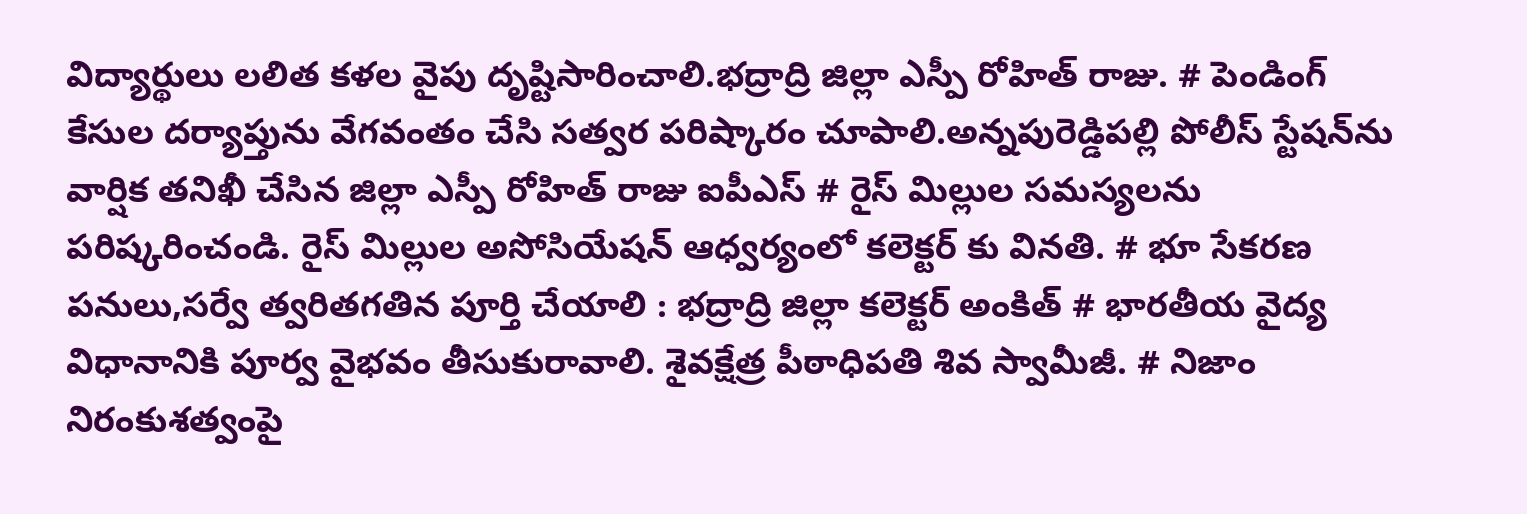విద్యార్థులు లలిత కళల వైపు దృష్టిసారించాలి.భద్రాద్రి జిల్లా ఎస్పీ రోహిత్ రాజు. # పెండింగ్ కేసుల దర్యాప్తును వేగవంతం చేసి సత్వర పరిష్కారం చూపాలి.అన్నపురెడ్డిపల్లి పోలీస్ స్టేషన్‌ను వార్షిక తనిఖీ చేసిన జిల్లా ఎస్పీ రోహిత్ రాజు ఐపీఎస్ # రైస్ మిల్లుల సమస్యలను పరిష్కరించండి. రైస్ మిల్లుల అసోసియేషన్ ఆధ్వర్యంలో కలెక్టర్ కు వినతి. # భూ సేకరణ పనులు,సర్వే త్వరితగతిన పూర్తి చేయాలి : భద్రాద్రి జిల్లా కలెక్టర్ అంకిత్ # భారతీయ వైద్య విధానానికి పూర్వ వైభవం తీసుకురావాలి. శైవక్షేత్ర పీఠాధిపతి శివ స్వామీజీ. # నిజాం నిరంకుశత్వంపై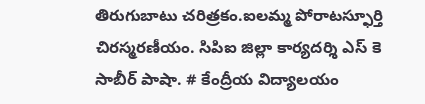తిరుగుబాటు చరిత్రకం.ఐలమ్మ పోరాటస్ఫూర్తి చిరస్మరణీయం. సిపిఐ జిల్లా కార్యదర్శి ఎస్ కె సాబీర్ పాషా. # కేంద్రీయ విద్యాలయం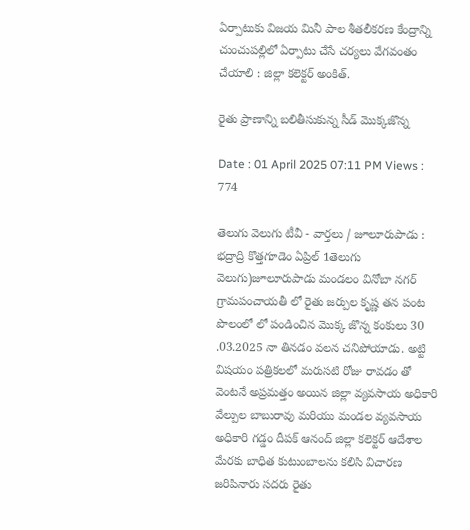ఏర్పాటుకు విజయ మినీ పాల శీతలీకరణ కేంద్రాన్ని చుంచుపల్లిలో ఏర్పాటు చేసే చర్యలు వేగవంతం చేయాలి : జిల్లా కలెక్టర్ అంకిత్.

రైతు ప్రాణాన్ని బలితీసుకున్న సీడ్ మొక్కజొన్న

Date : 01 April 2025 07:11 PM Views : 774

తెలుగు వెలుగు టీవీ - వార్తలు / జూలూరుపాడు : భద్రాద్రి కొత్తగూడెం ఏప్రిల్ 1తెలుగు వెలుగు)జూలూరుపాడు మండలం వినోబా నగర్ గ్రామపంచాయతీ లో రైతు జర్పుల కృష్ణ తన పంట పొలంలో లో పండించిన మొక్క జొన్న కంకులు 30 .03.2025 నా తినడం వలన చనిపోయాడు. అట్టి విషయం పత్రికలలో మరుసటి రోజు రావడం తో వెంటనే అప్రమత్తం అయిన జిల్లా వ్యవసాయ అధికారి వేల్పుల బాబురావు మరియు మండల వ్యవసాయ అధికారి గడ్డం దీపక్ ఆనంద్ జిల్లా కలెక్టర్ ఆదేశాల మేరకు బాధిత కుటుంబాలను కలిసి విచారణ జరిపినారు సదరు రైతు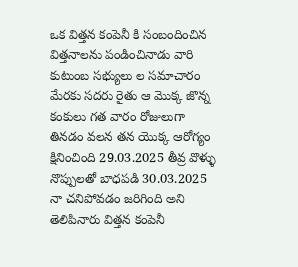ఒక విత్తన కంపెనీ కి సంబందించిన విత్తనాలను పండించినాడు వారి కుటుంబ సభ్యులు ల సమాచారం మేరకు సదరు రైతు ఆ మొక్క జొన్న కంకులు గత వారం రోజులుగా తినడం వలన తన యొక్క ఆరోగ్యం క్షినించింది 29.03.2025 తీవ్ర వొళ్ళు నొప్పులతో బాధపడి 30.03.2025 నా చనిపోవడం జరిగింది అని తెలిపినారు విత్తన కంపెనీ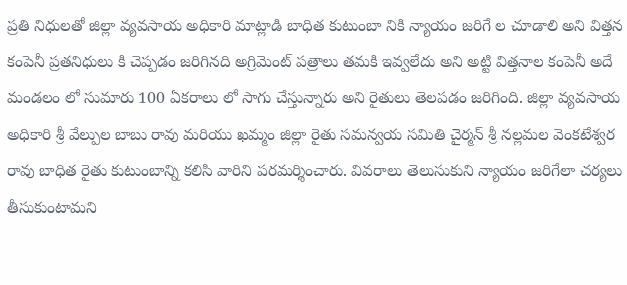ప్రతి నిధులతో జిల్లా వ్యవసాయ అధికారి మాట్లాడి బాధిత కుటుంబా నికి న్యాయం జరిగే ల చూడాలి అని విత్తన కంపెనీ ప్రతనిధులు కి చెప్పడం జరిగినది అగ్రిమెంట్ పత్రాలు తమకి ఇవ్వలేదు అని అట్టి విత్తనాల కంపెనీ అదే మండలం లో సుమారు 100 ఏకరాలు లో సాగు చేస్తున్నారు అని రైతులు తెలపడం జరిగింది. జిల్లా వ్యవసాయ అధికారి శ్రీ వేల్పుల బాబు రావు మరియు ఖమ్మం జిల్లా రైతు సమన్వయ సమితి చైర్మన్ శ్రీ నల్లమల వెంకటేశ్వర రావు బాధిత రైతు కుటుంబాన్ని కలిసి వారిని పరమర్శించారు. వివరాలు తెలుసుకుని న్యాయం జరిగేలా చర్యలు తీసుకుంటామని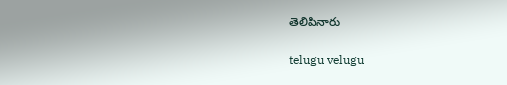తెలిపినారు

telugu velugu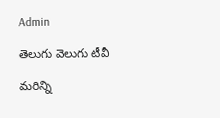Admin

తెలుగు వెలుగు టీవీ

మరిన్ని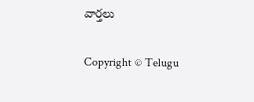వార్తలు

Copyright © Telugu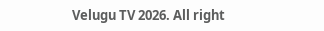Velugu TV 2026. All right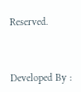Reserved.



Developed By :